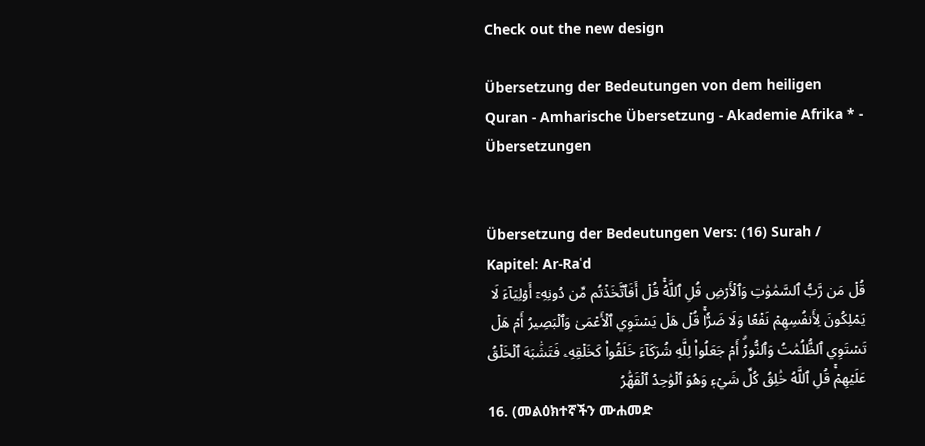Check out the new design

Übersetzung der Bedeutungen von dem heiligen Quran - Amharische Übersetzung - Akademie Afrika * - Übersetzungen


Übersetzung der Bedeutungen Vers: (16) Surah / Kapitel: Ar-Raʿd
قُلۡ مَن رَّبُّ ٱلسَّمَٰوَٰتِ وَٱلۡأَرۡضِ قُلِ ٱللَّهُۚ قُلۡ أَفَٱتَّخَذۡتُم مِّن دُونِهِۦٓ أَوۡلِيَآءَ لَا يَمۡلِكُونَ لِأَنفُسِهِمۡ نَفۡعٗا وَلَا ضَرّٗاۚ قُلۡ هَلۡ يَسۡتَوِي ٱلۡأَعۡمَىٰ وَٱلۡبَصِيرُ أَمۡ هَلۡ تَسۡتَوِي ٱلظُّلُمَٰتُ وَٱلنُّورُۗ أَمۡ جَعَلُواْ لِلَّهِ شُرَكَآءَ خَلَقُواْ كَخَلۡقِهِۦ فَتَشَٰبَهَ ٱلۡخَلۡقُ عَلَيۡهِمۡۚ قُلِ ٱللَّهُ خَٰلِقُ كُلِّ شَيۡءٖ وَهُوَ ٱلۡوَٰحِدُ ٱلۡقَهَّٰرُ
16. (መልዕክተኛችን ሙሐመድ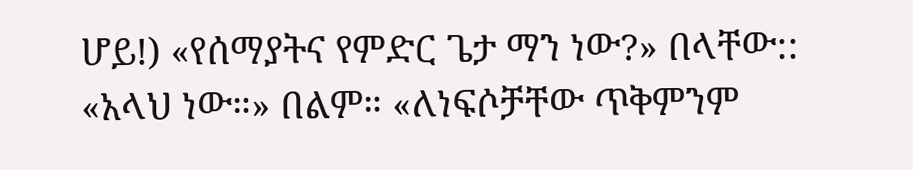ሆይ!) «የሰማያትና የምድር ጌታ ማን ነው?» በላቸው:: «አላህ ነው።» በልም። «ለነፍሶቻቸው ጥቅምንም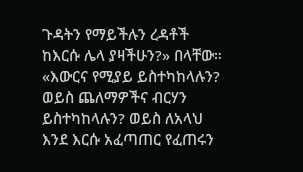ጉዳትን የማይችሉን ረዳቶች ከእርሱ ሌላ ያዛችሁን?» በላቸው። «እውርና የሚያይ ይስተካከላሉን? ወይስ ጨለማዎችና ብርሃን ይስተካከላሉን? ወይስ ለአላህ እንደ እርሱ አፈጣጠር የፈጠሩን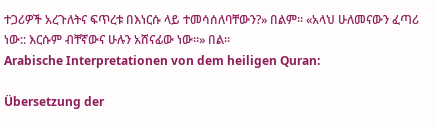ተጋሪዎች አረጉለትና ፍጥረቱ በእነርሱ ላይ ተመሳሰለባቸውን?» በልም። «አላህ ሁለመናውን ፈጣሪ ነው:: እርሱም ብቸኛውና ሁሉን አሸናፊው ነው።» በል።
Arabische Interpretationen von dem heiligen Quran:

Übersetzung der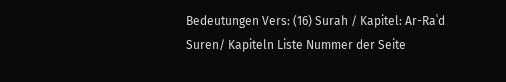Bedeutungen Vers: (16) Surah / Kapitel: Ar-Raʿd
Suren/ Kapiteln Liste Nummer der Seite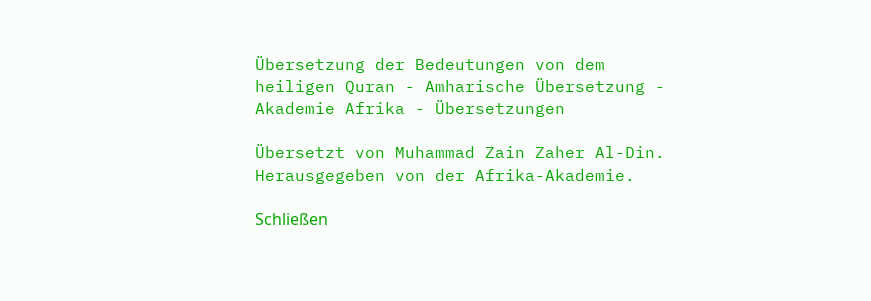Übersetzung der Bedeutungen von dem heiligen Quran - Amharische Übersetzung - Akademie Afrika - Übersetzungen

Übersetzt von Muhammad Zain Zaher Al-Din. Herausgegeben von der Afrika-Akademie.

Schließen